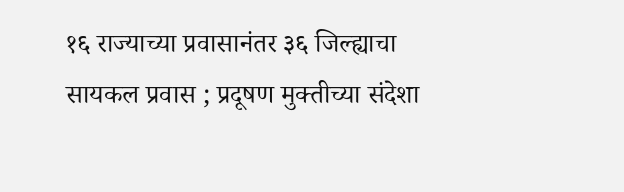१६ राज्याच्या प्रवासानंतर ३६ जिल्ह्याचा सायकल प्रवास ; प्रदूषण मुक्तीच्या संदेशा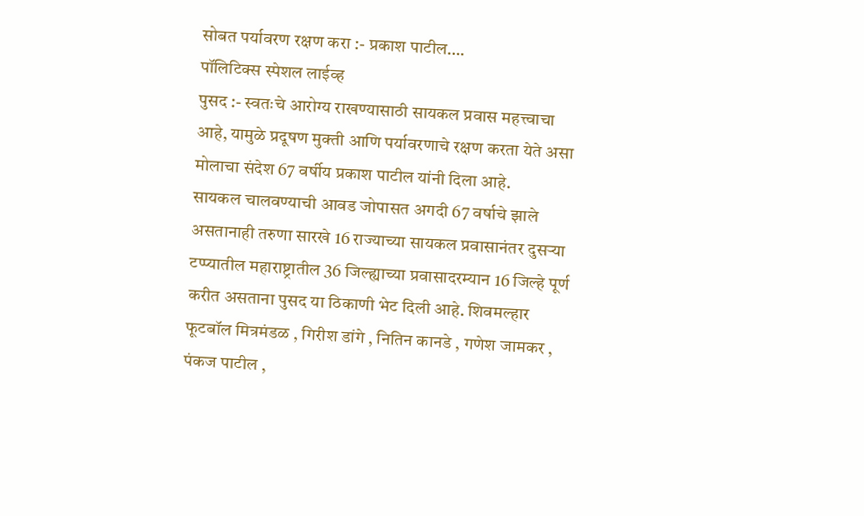सोबत पर्यावरण रक्षण करा :- प्रकाश पाटील….
पॉलिटिक्स स्पेशल लाईव्ह
पुसद :- स्वतःचे आरोग्य राखण्यासाठी सायकल प्रवास महत्त्वाचा आहे, यामुळे प्रदूषण मुक्ती आणि पर्यावरणाचे रक्षण करता येते असा मोलाचा संदेश 67 वर्षीय प्रकाश पाटील यांनी दिला आहे.
सायकल चालवण्याची आवड जोपासत अगदी 67 वर्षाचे झाले असतानाही तरुणा सारखे 16 राज्याच्या सायकल प्रवासानंतर दुसऱ्या टप्प्यातील महाराष्ट्रातील 36 जिल्ह्याच्या प्रवासादरम्यान 16 जिल्हे पूर्ण करीत असताना पुसद या ठिकाणी भेट दिली आहे. शिवमल्हार फूटबॉल मित्रमंडळ , गिरीश डांगे , नितिन कानडे , गणेश जामकर , पंकज पाटील ,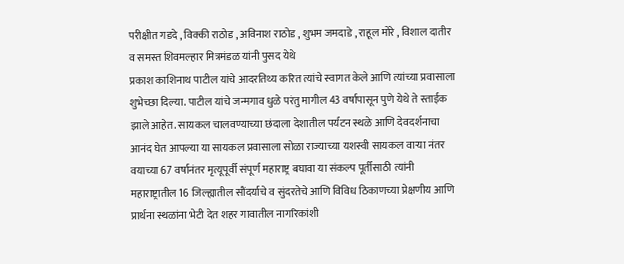परीक्षीत गडदे , विक्की राठोड , अविनाश राठोड , शुभम जमदाडे , राहूल मोरे , विशाल दातीर व समस्त शिवमल्हार मित्रमंडळ यांनी पुसद येथे
प्रकाश काशिनाथ पाटील यांचे आदरतिथ्य करित त्यांचे स्वागत केले आणि त्यांच्या प्रवासाला शुभेच्छा दिल्या. पाटील यांचे जन्मगाव धुळे परंतु मागील 43 वर्षापासून पुणे येथे ते स्ताईक झाले आहेत. सायकल चालवण्याच्या छंदाला देशातील पर्यटन स्थळे आणि देवदर्शनाचा आनंद घेत आपल्या या सायकल प्रवासाला सोळा राज्याच्या यशस्वी सायकल वाऱ्या नंतर वयाच्या 67 वर्षानंतर मृत्यूपूर्वी संपूर्ण महाराष्ट्र बघावा या संकल्प पूर्तीसाठी त्यांनी महाराष्ट्रातील 16 जिल्ह्यातील सौंदर्याचे व सुंदरतेचे आणि विविध ठिकाणच्या प्रेक्षणीय आणि प्रार्थना स्थळांना भेटी देत शहर गावातील नागरिकांशी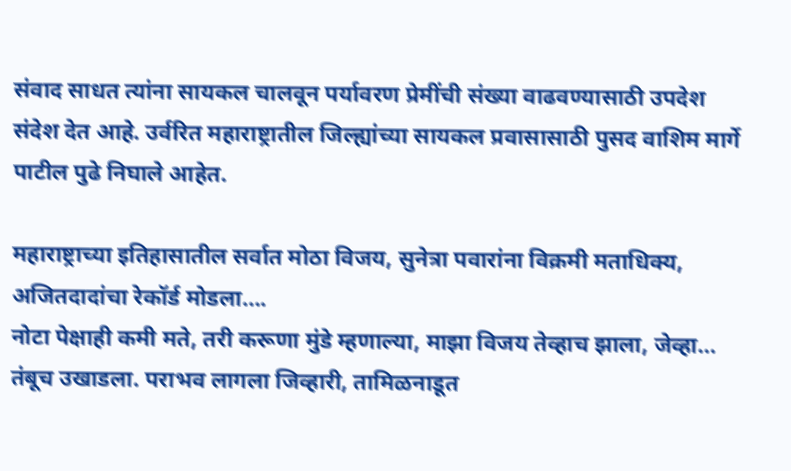संवाद साधत त्यांना सायकल चालवून पर्यावरण प्रेमींची संख्या वाढवण्यासाठी उपदेश संदेश देत आहे. उर्वरित महाराष्ट्रातील जिल्ह्यांच्या सायकल प्रवासासाठी पुसद वाशिम मार्गे पाटील पुढे निघाले आहेत.

महाराष्ट्राच्या इतिहासातील सर्वात मोठा विजय, सुनेत्रा पवारांना विक्रमी मताधिक्य, अजितदादांचा रेकॉर्ड मोडला….
नोटा पेक्षाही कमी मते, तरी करूणा मुंडे म्हणाल्या, माझा विजय तेव्हाच झाला, जेव्हा…
तंबूच उखाडला. पराभव लागला जिव्हारी, तामिळनाडूत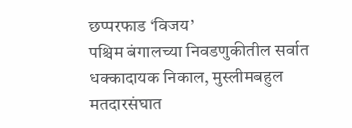छप्परफाड ‘विजय’
पश्चिम बंगालच्या निवडणुकीतील सर्वात धक्कादायक निकाल, मुस्लीमबहुल मतदारसंघात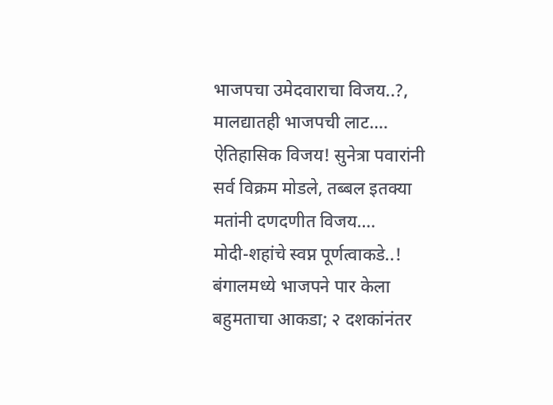भाजपचा उमेदवाराचा विजय..?, मालद्यातही भाजपची लाट….
ऐतिहासिक विजय! सुनेत्रा पवारांनी सर्व विक्रम मोडले, तब्बल इतक्या मतांनी दणदणीत विजय….
मोदी-शहांचे स्वप्न पूर्णत्वाकडे..! बंगालमध्ये भाजपने पार केला बहुमताचा आकडा; २ दशकांनंतर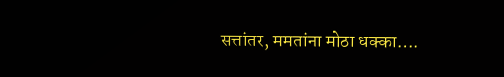सत्तांतर, ममतांना मोठा धक्का….